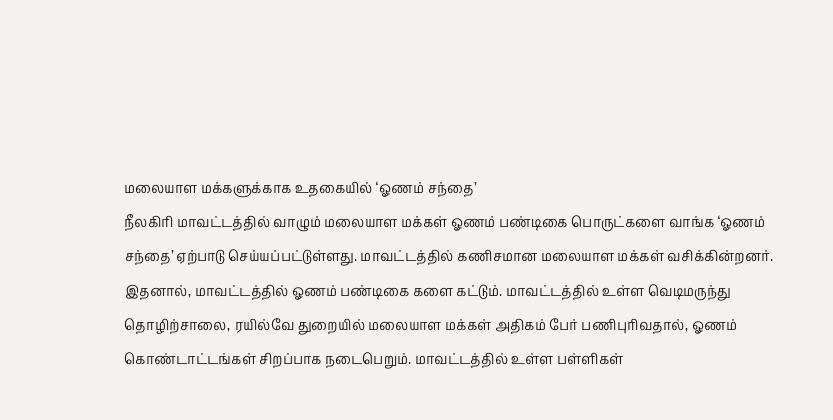மலையாள மக்களுக்காக உதகையில் ‘ஓணம் சந்தை’
நீலகிரி மாவட்டத்தில் வாழும் மலையாள மக்கள் ஓணம் பண்டிகை பொருட்களை வாங்க ‘ஓணம் சந்தை’ ஏற்பாடு செய்யப்பட்டுள்ளது. மாவட்டத்தில் கணிசமான மலையாள மக்கள் வசிக்கின்றனர். இதனால், மாவட்டத்தில் ஓணம் பண்டிகை களை கட்டும். மாவட்டத்தில் உள்ள வெடிமருந்து தொழிற்சாலை, ரயில்வே துறையில் மலையாள மக்கள் அதிகம் பேர் பணிபுரிவதால், ஓணம் கொண்டாட்டங்கள் சிறப்பாக நடைபெறும். மாவட்டத்தில் உள்ள பள்ளிகள்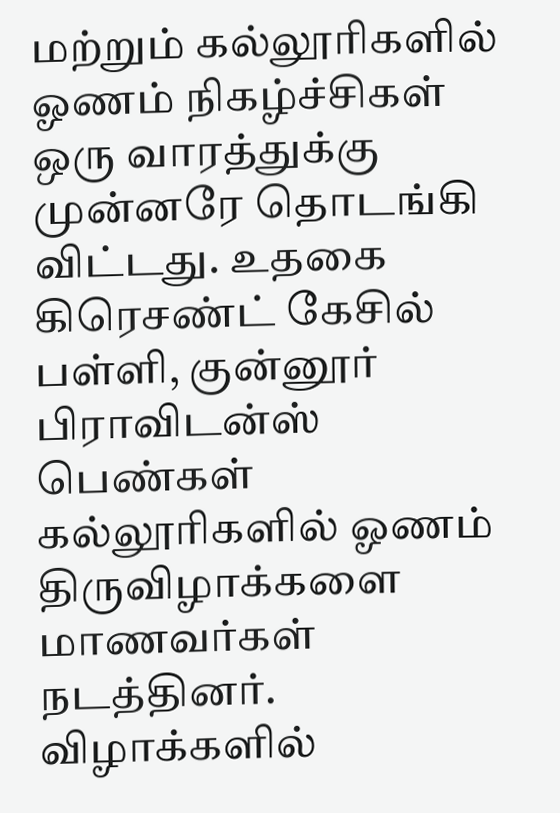மற்றும் கல்லூரிகளில் ஓணம் நிகழ்ச்சிகள் ஒரு வாரத்துக்கு முன்னரே தொடங்கி விட்டது. உதகை கிரெசண்ட் கேசில் பள்ளி, குன்னூர் பிராவிடன்ஸ் பெண்கள் கல்லூரிகளில் ஓணம் திருவிழாக்களை மாணவர்கள் நடத்தினர். விழாக்களில்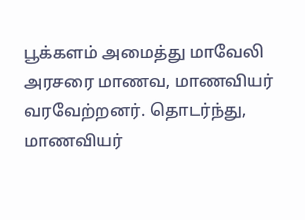பூக்களம் அமைத்து மாவேலி அரசரை மாணவ, மாணவியர் வரவேற்றனர். தொடர்ந்து, மாணவியர்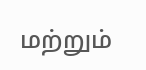மற்றும்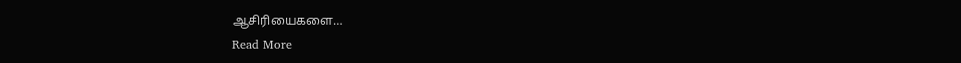ஆசிரியைகளை…
Read More